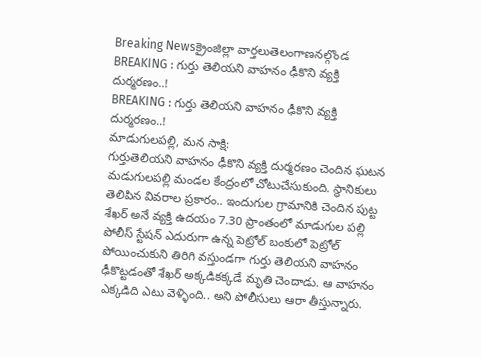Breaking Newsక్రైంజిల్లా వార్తలుతెలంగాణనల్గొండ
BREAKING : గుర్తు తెలియని వాహనం ఢీకొని వ్యక్తి దుర్మరణం..!
BREAKING : గుర్తు తెలియని వాహనం ఢీకొని వ్యక్తి దుర్మరణం..!
మాడుగులపల్లి, మన సాక్షి:
గుర్తుతెలియని వాహనం ఢీకొని వ్యక్తి దుర్మరణం చెందిన ఘటన మడుగులపల్లి మండల కేంద్రంలో చోటుచేసుకుంది. స్థానికులు తెలిపిన వివరాల ప్రకారం.. ఇందుగుల గ్రామానికి చెందిన పుట్ట శేఖర్ అనే వ్యక్తి ఉదయం 7.30 ప్రాంతంలో మాడుగుల పల్లి పోలీస్ స్టేషన్ ఎదురుగా ఉన్న పెట్రోల్ బంకులో పెట్రోల్ పోయించుకుని తిరిగి వస్తుండగా గుర్తు తెలియని వాహనం ఢీకొట్టడంతో శేఖర్ అక్కడికక్కడే మృతి చెందాడు. ఆ వాహనం ఎక్కడిది ఎటు వెళ్ళింది.. అని పోలీసులు ఆరా తీస్తున్నారు.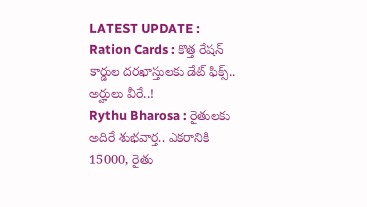LATEST UPDATE :
Ration Cards : కొత్త రేషన్ కార్డుల దరఖాస్తులకు డేట్ ఫిక్స్.. అర్హులు వీరే..!
Rythu Bharosa : రైతులకు అదిరే శుభవార్త.. ఎకరానికి 15000, రైతు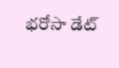భరోసా డేట్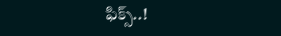ఫిక్స్..!